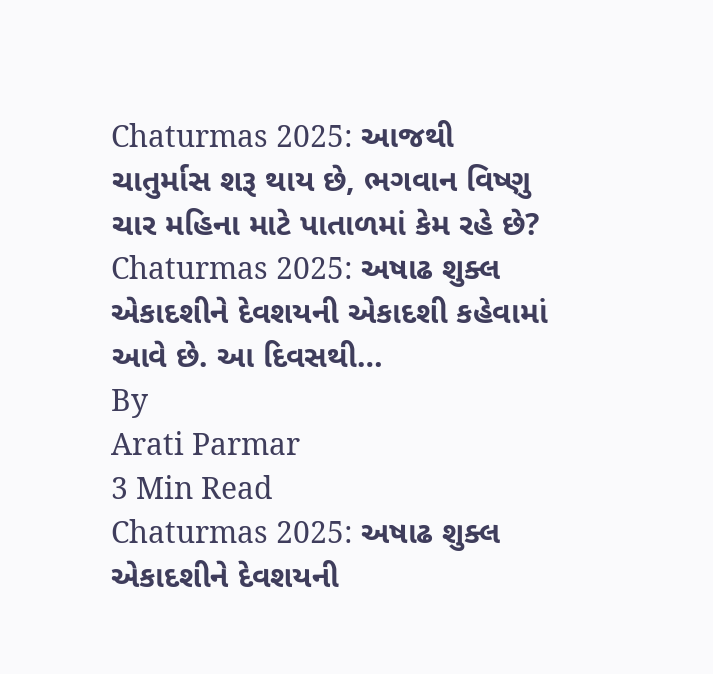Chaturmas 2025: આજથી ચાતુર્માસ શરૂ થાય છે, ભગવાન વિષ્ણુ ચાર મહિના માટે પાતાળમાં કેમ રહે છે?
Chaturmas 2025: અષાઢ શુક્લ એકાદશીને દેવશયની એકાદશી કહેવામાં આવે છે. આ દિવસથી…
By
Arati Parmar
3 Min Read
Chaturmas 2025: અષાઢ શુક્લ એકાદશીને દેવશયની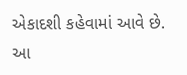એકાદશી કહેવામાં આવે છે. આ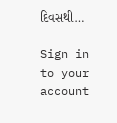દિવસથી…

Sign in to your account